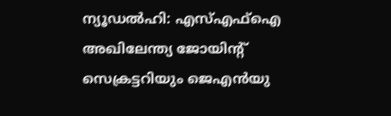ന്യൂഡൽഹി: എസ്എഫ്ഐ അഖിലേന്ത്യ ജോയിന്റ് സെക്രട്ടറിയും ജെഎൻയു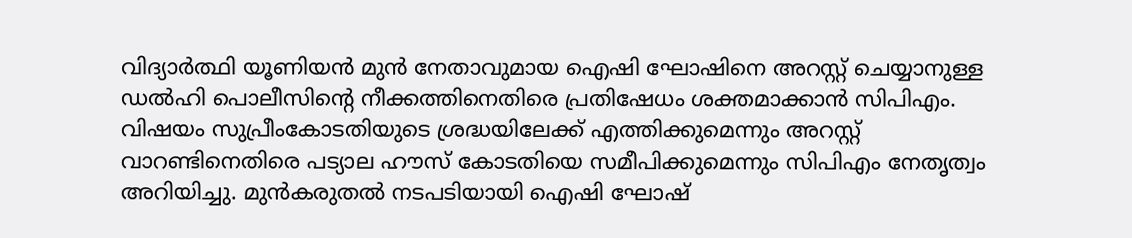വിദ്യാർത്ഥി യൂണിയൻ മുൻ നേതാവുമായ ഐഷി ഘോഷിനെ അറസ്റ്റ് ചെയ്യാനുള്ള ഡൽഹി പൊലീസിന്റെ നീക്കത്തിനെതിരെ പ്രതിഷേധം ശക്തമാക്കാൻ സിപിഎം. വിഷയം സുപ്രീംകോടതിയുടെ ശ്രദ്ധയിലേക്ക് എത്തിക്കുമെന്നും അറസ്റ്റ് വാറണ്ടിനെതിരെ പട്യാല ഹൗസ് കോടതിയെ സമീപിക്കുമെന്നും സിപിഎം നേതൃത്വം അറിയിച്ചു. മുൻകരുതൽ നടപടിയായി ഐഷി ഘോഷ്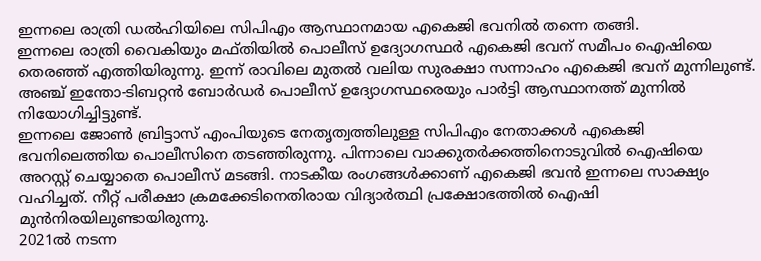ഇന്നലെ രാത്രി ഡൽഹിയിലെ സിപിഎം ആസ്ഥാനമായ എകെജി ഭവനിൽ തന്നെ തങ്ങി.
ഇന്നലെ രാത്രി വൈകിയും മഫ്തിയിൽ പൊലീസ് ഉദ്യോഗസ്ഥർ എകെജി ഭവന് സമീപം ഐഷിയെ തെരഞ്ഞ് എത്തിയിരുന്നു. ഇന്ന് രാവിലെ മുതൽ വലിയ സുരക്ഷാ സന്നാഹം എകെജി ഭവന് മുന്നിലുണ്ട്. അഞ്ച് ഇന്തോ-ടിബറ്റൻ ബോർഡർ പൊലീസ് ഉദ്യോഗസ്ഥരെയും പാർട്ടി ആസ്ഥാനത്ത് മുന്നിൽ നിയോഗിച്ചിട്ടുണ്ട്.
ഇന്നലെ ജോൺ ബ്രിട്ടാസ് എംപിയുടെ നേതൃത്വത്തിലുള്ള സിപിഎം നേതാക്കൾ എകെജി ഭവനിലെത്തിയ പൊലീസിനെ തടഞ്ഞിരുന്നു. പിന്നാലെ വാക്കുതർക്കത്തിനൊടുവിൽ ഐഷിയെ അറസ്റ്റ് ചെയ്യാതെ പൊലീസ് മടങ്ങി. നാടകീയ രംഗങ്ങൾക്കാണ് എകെജി ഭവൻ ഇന്നലെ സാക്ഷ്യം വഹിച്ചത്. നീറ്റ് പരീക്ഷാ ക്രമക്കേടിനെതിരായ വിദ്യാർത്ഥി പ്രക്ഷോഭത്തിൽ ഐഷി മുൻനിരയിലുണ്ടായിരുന്നു.
2021ൽ നടന്ന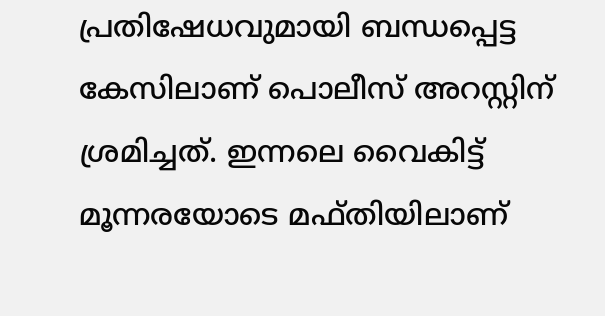പ്രതിഷേധവുമായി ബന്ധപ്പെട്ട കേസിലാണ് പൊലീസ് അറസ്റ്റിന് ശ്രമിച്ചത്. ഇന്നലെ വൈകിട്ട് മൂന്നരയോടെ മഫ്തിയിലാണ്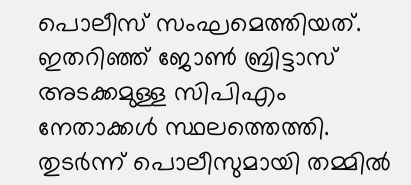പൊലീസ് സംഘമെത്തിയത്. ഇതറിഞ്ഞ് ജോൺ ബ്രിട്ടാസ് അടക്കമുള്ള സിപിഎം നേതാക്കൾ സ്ഥലത്തെത്തി. തുടർന്ന് പൊലീസുമായി തമ്മിൽ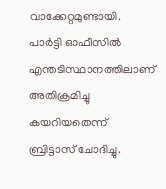വാക്കേറ്റമുണ്ടായി.
പാർട്ടി ഓഫീസിൽ എന്തടിസ്ഥാനത്തിലാണ് അതിക്രമിച്ചു കയറിയതെന്ന് ബ്രിട്ടാസ് ചോദിച്ചു.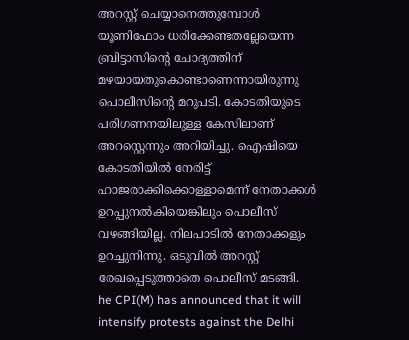അറസ്റ്റ് ചെയ്യാനെത്തുമ്പോൾ യൂണിഫോം ധരിക്കേണ്ടതല്ലേയെന്ന ബ്രിട്ടാസിന്റെ ചോദ്യത്തിന് മഴയായതുകൊണ്ടാണെന്നായിരുന്നു പൊലീസിന്റെ മറുപടി. കോടതിയുടെ പരിഗണനയിലുള്ള കേസിലാണ് അറസ്റ്റെന്നും അറിയിച്ചു. ഐഷിയെ കോടതിയിൽ നേരിട്ട് ഹാജരാക്കിക്കൊള്ളാമെന്ന് നേതാക്കൾ ഉറപ്പുനൽകിയെങ്കിലും പൊലീസ് വഴങ്ങിയില്ല. നിലപാടിൽ നേതാക്കളും ഉറച്ചുനിന്നു. ഒടുവിൽ അറസ്റ്റ് രേഖപ്പെടുത്താതെ പൊലീസ് മടങ്ങി.
he CPI(M) has announced that it will intensify protests against the Delhi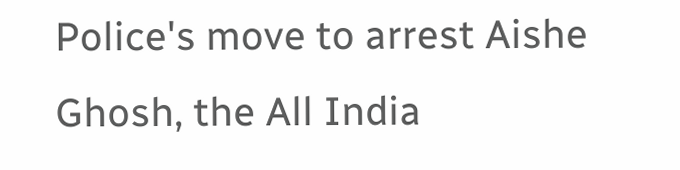Police's move to arrest Aishe Ghosh, the All India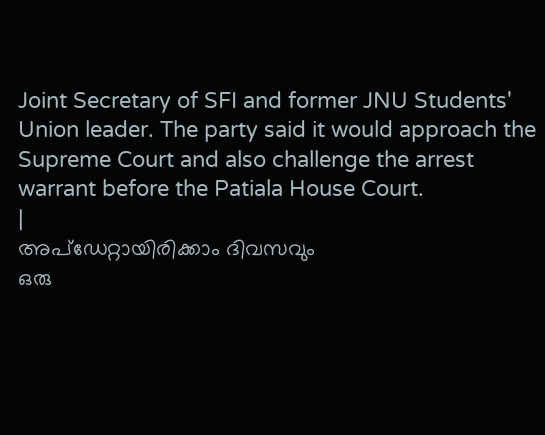Joint Secretary of SFI and former JNU Students' Union leader. The party said it would approach the Supreme Court and also challenge the arrest warrant before the Patiala House Court.
|
അപ്ഡേറ്റായിരിക്കാം ദിവസവും
ഒരു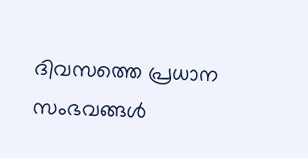ദിവസത്തെ പ്രധാന സംഭവങ്ങൾ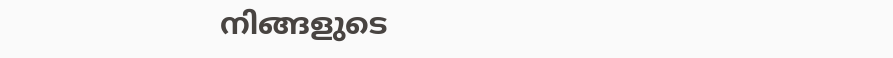നിങ്ങളുടെ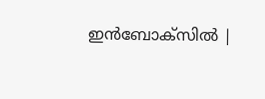ഇൻബോക്സിൽ |